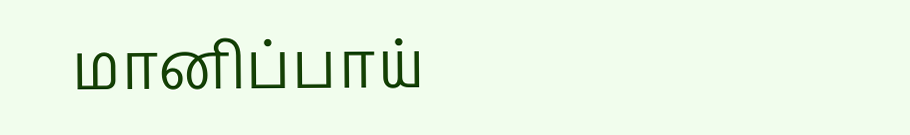மானிப்பாய்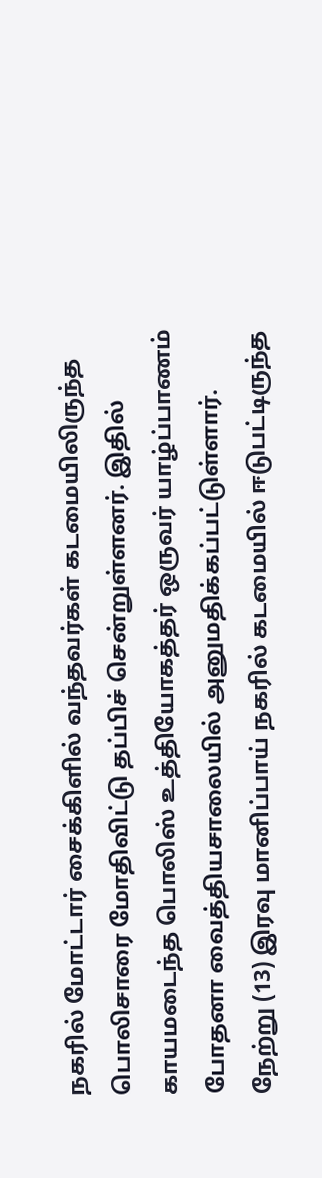நகரில் மோட்டார் சைக்கிளில் வந்தவர்கள் கடமையிலிருந்த பொலிசாரை மோதிவிட்டு தப்பிச் சென்றுள்ளனர். இதில் காயமடைந்த பொலிஸ் உத்தியோகத்தர் ஒருவர் யாழ்ப்பாணம் போதனா வைத்தியசாலையில் அனுமதிக்கப்பட்டுள்ளார்.
நேற்று (13) இரவு மானிப்பாய் நகரில் கடமையில் ஈடுபட்டிருந்த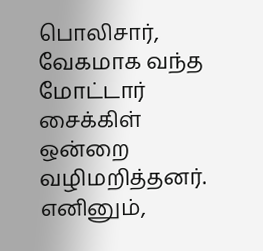பொலிசார், வேகமாக வந்த மோட்டார் சைக்கிள் ஒன்றை வழிமறித்தனர். எனினும்,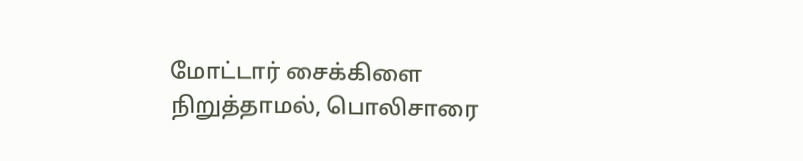மோட்டார் சைக்கிளை நிறுத்தாமல், பொலிசாரை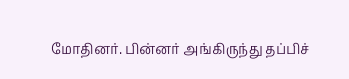மோதினர். பின்னர் அங்கிருந்து தப்பிச்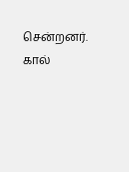சென்றனர்.
கால்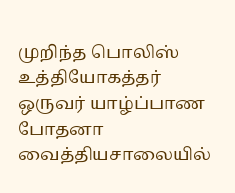முறிந்த பொலிஸ் உத்தியோகத்தர் ஒருவர் யாழ்ப்பாண போதனா வைத்தியசாலையில்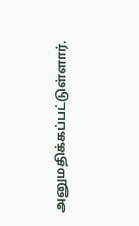அனுமதிக்கப்பட்டுள்ளார்.